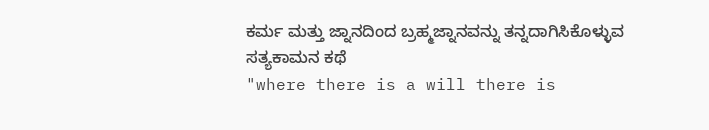ಕರ್ಮ ಮತ್ತು ಜ್ನಾನದಿಂದ ಬ್ರಹ್ಮಜ್ನಾನವನ್ನು ತನ್ನದಾಗಿಸಿಕೊಳ್ಳುವ ಸತ್ಯಕಾಮನ ಕಥೆ
"where there is a will there is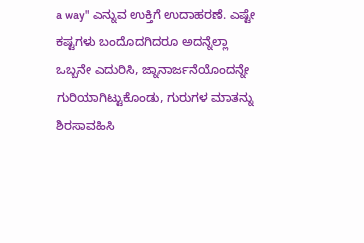a way" ಎನ್ನುವ ಉಕ್ತಿಗೆ ಉದಾಹರಣೆ. ಎಷ್ಟೇ
ಕಷ್ಟಗಳು ಬಂದೊದಗಿದರೂ ಅದನ್ನೆಲ್ಲಾ ಒಬ್ಬನೇ ಎದುರಿಸಿ, ಜ್ನಾನಾರ್ಜನೆಯೊಂದನ್ನೇ
ಗುರಿಯಾಗಿಟ್ಟುಕೊಂಡು, ಗುರುಗಳ ಮಾತನ್ನು ಶಿರಸಾವಹಿಸಿ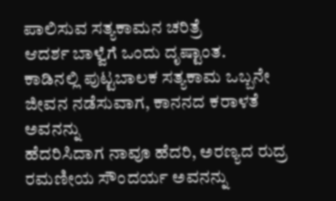ಪಾಲಿಸುವ ಸತ್ಯಕಾಮನ ಚರಿತ್ರೆ
ಆದರ್ಶ ಬಾಳ್ವೆಗೆ ಒಂದು ದೃಷ್ಟಾಂತ.
ಕಾಡಿನಲ್ಲಿ ಪುಟ್ಟಬಾಲಕ ಸತ್ಯಕಾಮ ಒಬ್ಬನೇ ಜೀವನ ನಡೆಸುವಾಗ, ಕಾನನದ ಕರಾಳತೆ ಅವನನ್ನು
ಹೆದರಿಸಿದಾಗ ನಾವೂ ಹೆದರಿ, ಅರಣ್ಯದ ರುದ್ರ ರಮಣೀಯ ಸೌಂದರ್ಯ ಅವನನ್ನು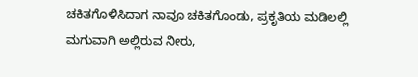ಚಕಿತಗೊಳಿಸಿದಾಗ ನಾವೂ ಚಕಿತಗೊಂಡು, ಪ್ರಕೃತಿಯ ಮಡಿಲಲ್ಲಿ ಮಗುವಾಗಿ ಅಲ್ಲಿರುವ ನೀರು,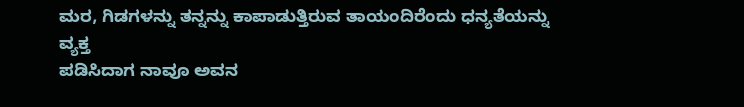ಮರ, ಗಿಡಗಳನ್ನು ತನ್ನನ್ನು ಕಾಪಾಡುತ್ತಿರುವ ತಾಯಂದಿರೆಂದು ಧನ್ಯತೆಯನ್ನು ವ್ಯಕ್ತ
ಪಡಿಸಿದಾಗ ನಾವೂ ಅವನ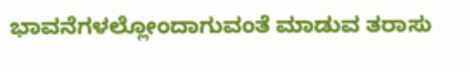ಭಾವನೆಗಳಲ್ಲೋಂದಾಗುವಂತೆ ಮಾಡುವ ತರಾಸು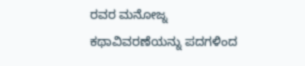ರವರ ಮನೋಜ್ನ
ಕಥಾವಿವರಣೆಯನ್ನು ಪದಗಳಿಂದ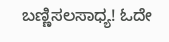ಬಣ್ಣಿಸಲಸಾಧ್ಯ! ಓದೇ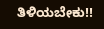ತಿಳಿಯಬೇಕು!!